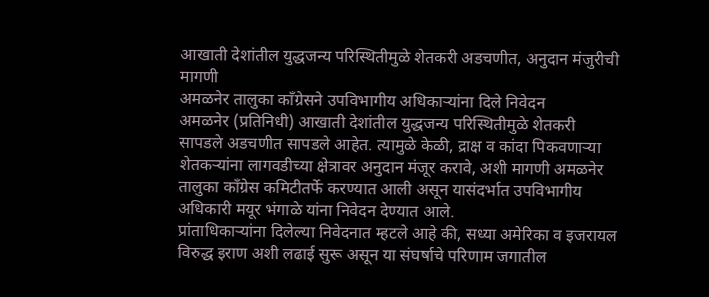आखाती देशांतील युद्धजन्य परिस्थितीमुळे शेतकरी अडचणीत, अनुदान मंजुरीची मागणी
अमळनेर तालुका काँग्रेसने उपविभागीय अधिकाऱ्यांना दिले निवेदन
अमळनेर (प्रतिनिधी) आखाती देशांतील युद्धजन्य परिस्थितीमुळे शेतकरी सापडले अडचणीत सापडले आहेत. त्यामुळे केळी, द्राक्ष व कांदा पिकवणाऱ्या शेतकऱ्यांना लागवडीच्या क्षेत्रावर अनुदान मंजूर करावे, अशी मागणी अमळनेर तालुका काँग्रेस कमिटीतर्फे करण्यात आली असून यासंदर्भात उपविभागीय अधिकारी मयूर भंगाळे यांना निवेदन देण्यात आले.
प्रांताधिकाऱ्यांना दिलेल्या निवेदनात म्हटले आहे की, सध्या अमेरिका व इजरायल विरुद्ध इराण अशी लढाई सुरू असून या संघर्षाचे परिणाम जगातील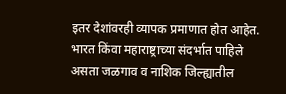इतर देशांवरही व्यापक प्रमाणात होत आहेत. भारत किंवा महाराष्ट्राच्या संदर्भात पाहिले असता जळगाव व नाशिक जिल्ह्यातील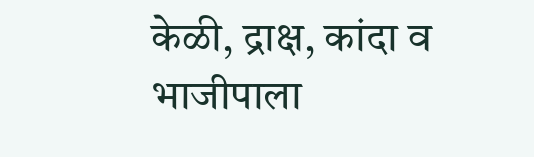केळी, द्राक्ष, कांदा व भाजीपाला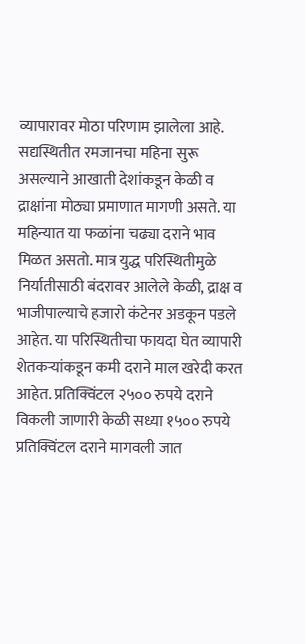व्यापारावर मोठा परिणाम झालेला आहे. सद्यस्थितीत रमजानचा महिना सुरू असल्याने आखाती देशांकडून केळी व द्राक्षांना मोठ्या प्रमाणात मागणी असते. या महिन्यात या फळांना चढ्या दराने भाव मिळत असतो. मात्र युद्ध परिस्थितीमुळे निर्यातीसाठी बंदरावर आलेले केळी, द्राक्ष व भाजीपाल्याचे हजारो कंटेनर अडकून पडले आहेत. या परिस्थितीचा फायदा घेत व्यापारी शेतकऱ्यांकडून कमी दराने माल खरेदी करत आहेत. प्रतिक्विंटल २५०० रुपये दराने विकली जाणारी केळी सध्या १५०० रुपये प्रतिक्विंटल दराने मागवली जात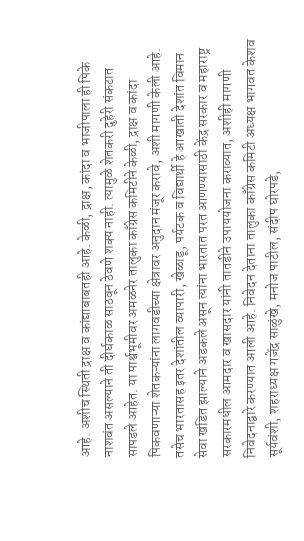आहे. अशीच स्थिती द्राक्ष व कांद्याबाबतही आहे. केळी, द्राक्ष, कांदा व भाजीपाला ही पिके नाशवंत असल्याने ती दीर्घकाळ साठवून ठेवणे शक्य नाही. त्यामुळे शेतकरी दुहेरी संकटात सापडले आहेत. या पार्श्वभूमीवर अमळनेर तालुका काँग्रेस कमिटीने केळी, द्राक्ष व कांदा पिकवणाऱ्या शेतकऱ्यांना लागवडीच्या क्षेत्रावर अनुदान मंजूर करावे, अशी मागणी केली आहे. तसेच भारतासह इतर देशांतील व्यापारी, खेळाडू, पर्यटक व विद्यार्थी हे आखाती देशांत विमान सेवा खंडित झाल्याने अडकले असून त्यांना भारतात परत आणण्यासाठी केंद्र सरकार व महाराष्ट्र सरकारमधील आमदार व खासदार यांनी तातडीने उपाययोजना कराव्यात, अशीही मागणी निवेदनाद्वारे करण्यात आली आहे. निवेदन देताना तालुका काँग्रेस कमिटी अध्यक्ष भागवत केशव सूर्यवंशी, शहराध्यक्ष गजेंद्र साळुंखे, मनोज पाटील, संदीप घोरपडे,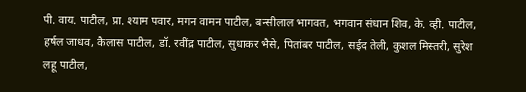पी. वाय. पाटील, प्रा. श्याम पवार, मगन वामन पाटील, बन्सीलाल भागवत, भगवान संधान शिव, के. व्ही. पाटील, हर्षल जाधव, कैलास पाटील, डॉ. रवींद्र पाटील, सुधाकर भैसे, पितांबर पाटील, सईद तेली, कुशल मिस्तरी, सुरेश लहू पाटील,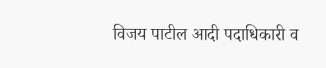विजय पाटील आदी पदाधिकारी व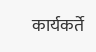कार्यकर्ते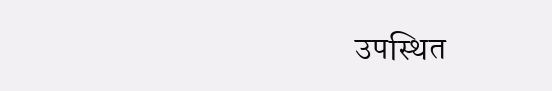उपस्थित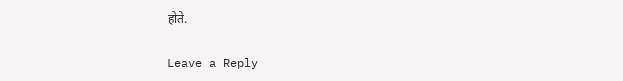होते.

Leave a Reply